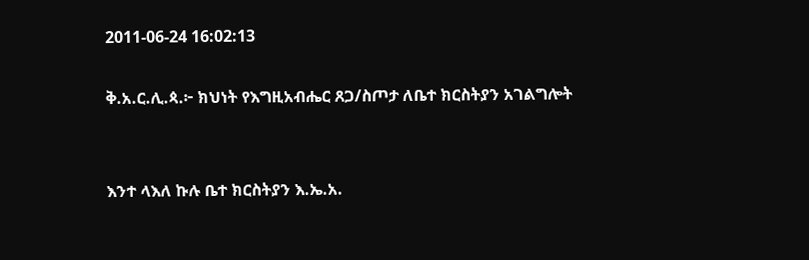2011-06-24 16:02:13

ቅ.አ.ር.ሊ.ጳ.፦ ክህነት የእግዚአብሔር ጸጋ/ስጦታ ለቤተ ክርስትያን አገልግሎት


እንተ ላእለ ኩሉ ቤተ ክርስትያን እ.ኤ.አ.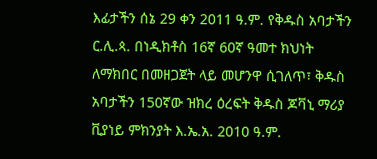እፊታችን ሰኔ 29 ቀን 2011 ዓ.ም. የቅዱስ አባታችን ር.ሊ.ጳ. በነዲክቶስ 16ኛ 60ኛ ዓመተ ክህነት ለማክበር በመዘጋጀት ላይ መሆንዋ ሲገለጥ፣ ቅዱስ አባታችን 150ኛው ዝክረ ዕረፍት ቅዱስ ጆቫኒ ማሪያ ቪያነይ ምክንያት እ.ኤ.አ. 2010 ዓ.ም.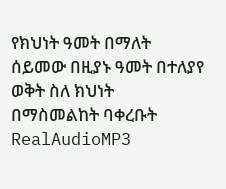የክህነት ዓመት በማለት ሰይመው በዚያኑ ዓመት በተለያየ ወቅት ስለ ክህነት በማስመልከት ባቀረቡት RealAudioMP3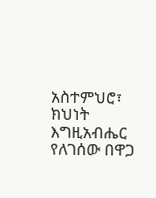አስተምህሮ፣ ክህነት እግዚአብሔር የለገሰው በዋጋ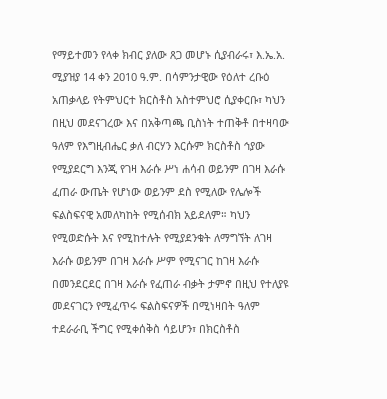የማይተመን የላቀ ክብር ያለው ጸጋ መሆኑ ሲያብራሩ፣ እ.ኤ.አ. ሚያዝያ 14 ቀን 2010 ዓ.ም. በሳምንታዊው የዕለተ ረቡዕ አጠቃላይ የትምህርተ ክርስቶስ አስተምህሮ ሲያቀርቡ፣ ካህን በዚህ መደናገረው እና በአቅጣጫ ቢስነት ተጠቅቶ በተዛባው ዓለም የእግዚብሔር ቃለ ብርሃን እርሱም ክርስቶስ ኅያው የሚያደርግ እንጂ የገዛ እራሱ ሥነ ሐሳብ ወይንም በገዛ እራሱ ፈጠራ ውጤት የሆነው ወይንም ደስ የሚለው የሌሎች ፍልስፍናዊ አመለካከት የሚሰብክ አይደለም። ካህን የሚወድሱት እና የሚከተሉት የሚያደንቁት ለማግኘት ለገዛ እራሱ ወይንም በገዛ እራሱ ሥም የሚናገር ከገዛ እራሱ በመንደርደር በገዛ እራሱ የፈጠራ ብቃት ታምኖ በዚህ የተለያዩ መደናገርን የሚፈጥሩ ፍልስፍናዎች በሚነዛበት ዓለም ተደራራቢ ችግር የሚቀሰቅስ ሳይሆን፣ በክርስቶስ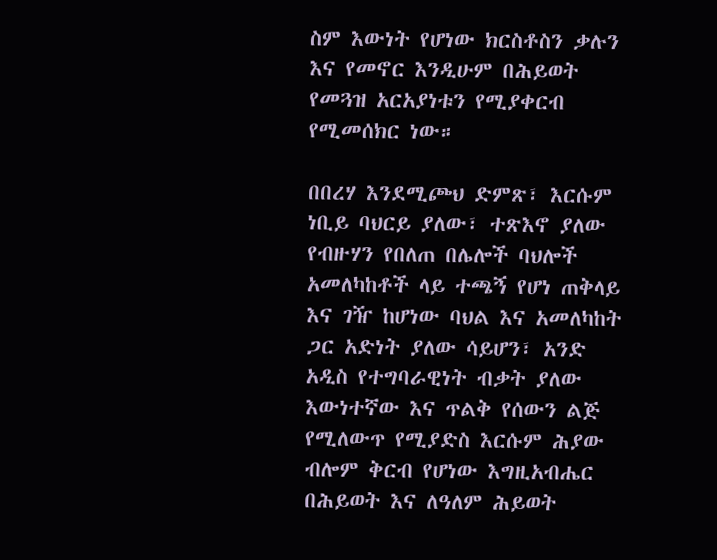ስም እውነት የሆነው ክርስቶስን ቃሉን እና የመኖር እንዲሁም በሕይወት የመጓዝ አርአያነቱን የሚያቀርብ የሚመሰክር ነው።

በበረሃ እንደሚጮህ ድምጽ፣ እርሱም ነቢይ ባህርይ ያለው፣ ተጽእኖ ያለው የብዙሃን የበለጠ በሌሎች ባህሎች አመለካከቶች ላይ ተጫኝ የሆነ ጠቅላይ እና ገዥ ከሆነው ባህል እና አመለካከት ጋር አድነት ያለው ሳይሆን፣ አንድ አዲስ የተግባራዊነት ብቃት ያለው እውነተኛው እና ጥልቅ የሰውን ልጅ የሚለውጥ የሚያድስ እርሱም ሕያው ብሎም ቅርብ የሆነው እግዚአብሔር በሕይወት እና ለዓለም ሕይወት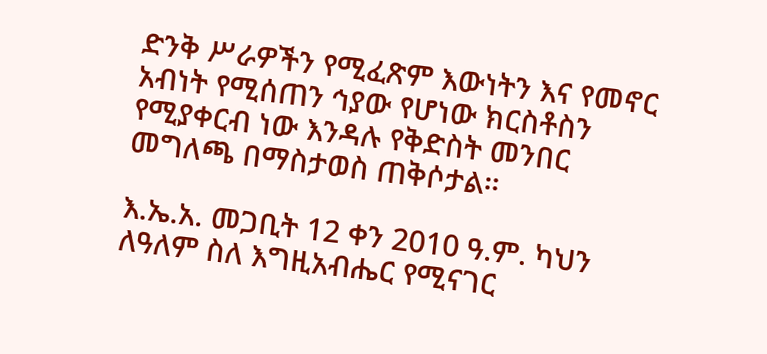ድንቅ ሥራዎችን የሚፈጽም እውነትን እና የመኖር አብነት የሚሰጠን ኅያው የሆነው ክርስቶስን የሚያቀርብ ነው እንዳሉ የቅድስት መንበር መግለጫ በማስታወስ ጠቅሶታል።

እ.ኤ.አ. መጋቢት 12 ቀን 2010 ዓ.ም. ካህን ለዓለም ስለ እግዚአብሔር የሚናገር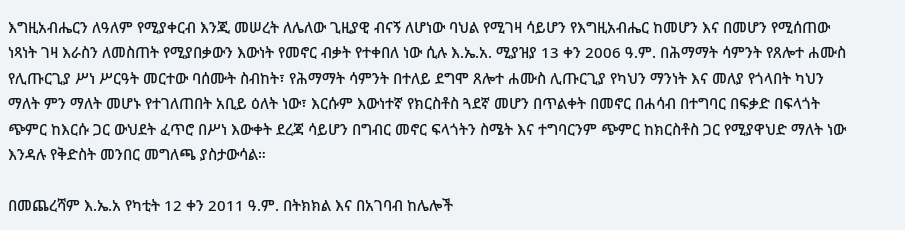እግዚአብሔርን ለዓለም የሚያቀርብ እንጂ መሠረት ለሌለው ጊዚያዊ ብናኝ ለሆነው ባህል የሚገዛ ሳይሆን የእግዚአብሔር ከመሆን እና በመሆን የሚሰጠው ነጻነት ገዛ እራስን ለመስጠት የሚያበቃውን እውነት የመኖር ብቃት የተቀበለ ነው ሲሉ እ.ኤ.አ. ሚያዝያ 13 ቀን 2006 ዓ.ም. በሕማማት ሳምንት የጸሎተ ሐሙስ የሊጡርጊያ ሥነ ሥርዓት መርተው ባሰሙት ስብከት፣ የሕማማት ሳምንት በተለይ ደግሞ ጸሎተ ሐሙስ ሊጡርጊያ የካህን ማንነት እና መለያ የጎላበት ካህን ማለት ምን ማለት መሆኑ የተገለጠበት አቢይ ዕለት ነው፣ እርሱም እውነተኛ የክርስቶስ ጓደኛ መሆን በጥልቀት በመኖር በሐሳብ በተግባር በፍቃድ በፍላጎት ጭምር ከእርሱ ጋር ውህደት ፈጥሮ በሥነ እውቀት ደረጃ ሳይሆን በግብር መኖር ፍላጎትን ስሜት እና ተግባርንም ጭምር ከክርስቶስ ጋር የሚያዋህድ ማለት ነው እንዳሉ የቅድስት መንበር መግለጫ ያስታውሳል።

በመጨረሻም እ.ኤ.አ የካቲት 12 ቀን 2011 ዓ.ም. በትክክል እና በአገባብ ከሌሎች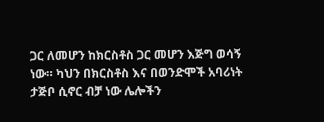ጋር ለመሆን ከክርስቶስ ጋር መሆን እጅግ ወሳኝ ነው። ካህን በክርስቶስ እና በወንድሞች አባሪነት ታጅቦ ሲኖር ብቻ ነው ሌሎችን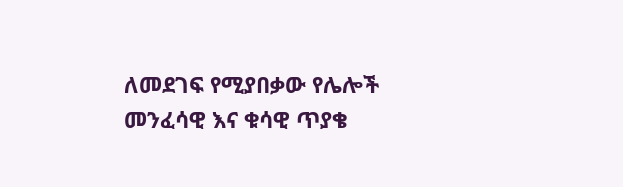ለመደገፍ የሚያበቃው የሌሎች መንፈሳዊ እና ቁሳዊ ጥያቄ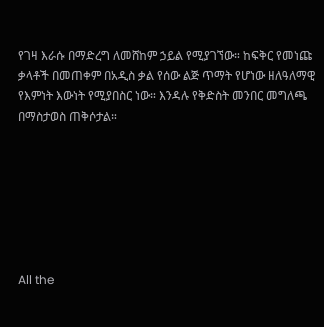የገዛ እራሱ በማድረግ ለመሸከም ኃይል የሚያገኘው። ከፍቅር የመነጩ ቃላቶች በመጠቀም በአዲስ ቃል የሰው ልጅ ጥማት የሆነው ዘለዓለማዊ የእምነት እውነት የሚያበስር ነው። እንዳሉ የቅድስት መንበር መግለጫ በማስታወስ ጠቅሶታል።







All the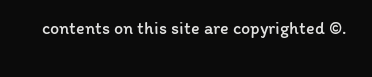contents on this site are copyrighted ©.